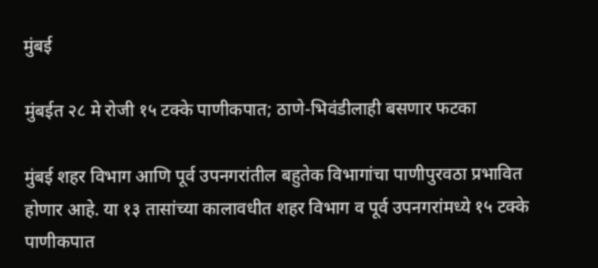मुंबई

मुंबईत २८ मे रोजी १५ टक्के पाणीकपात; ठाणे-भिवंडीलाही बसणार फटका

मुंबई शहर विभाग आणि पूर्व उपनगरांतील बहुतेक विभागांचा पाणीपुरवठा प्रभावित होणार आहे. या १३ तासांच्या कालावधीत शहर विभाग व पूर्व उपनगरांमध्ये १५ टक्के पाणीकपात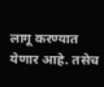लागू करण्यात येणार आहे. तसेच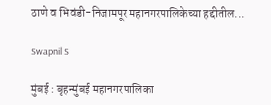ठाणे व भिवंडी-निजामपूर महानगरपालिकेच्या हद्दीतील...

Swapnil S

मुंबई : बृहन्मुंबई महानगरपालिका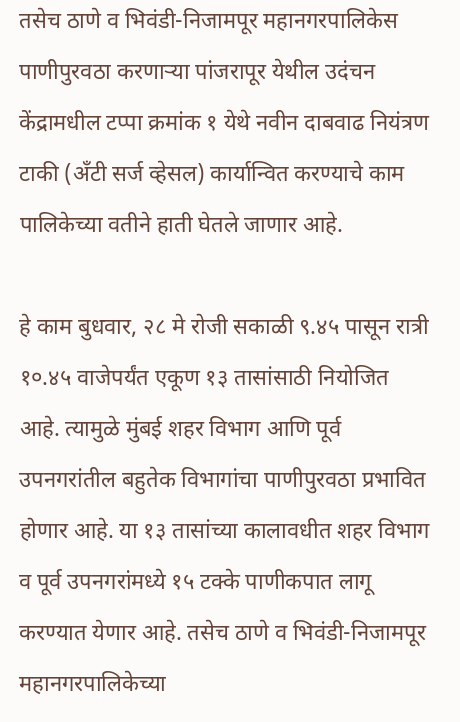तसेच ठाणे व भिवंडी-निजामपूर महानगरपालिकेस पाणीपुरवठा करणाऱ्या पांजरापूर येथील उदंचन केंद्रामधील टप्पा क्रमांक १ येथे नवीन दाबवाढ नियंत्रण टाकी (अँटी सर्ज व्हेसल) कार्यान्वित करण्याचे काम पालिकेच्या वतीने हाती घेतले जाणार आहे.

हे काम बुधवार, २८ मे रोजी सकाळी ९.४५ पासून रात्री १०.४५ वाजेपर्यंत एकूण १३ तासांसाठी नियोजित आहे. त्यामुळे मुंबई शहर विभाग आणि पूर्व उपनगरांतील बहुतेक विभागांचा पाणीपुरवठा प्रभावित होणार आहे. या १३ तासांच्या कालावधीत शहर विभाग व पूर्व उपनगरांमध्ये १५ टक्के पाणीकपात लागू करण्यात येणार आहे. तसेच ठाणे व भिवंडी-निजामपूर महानगरपालिकेच्या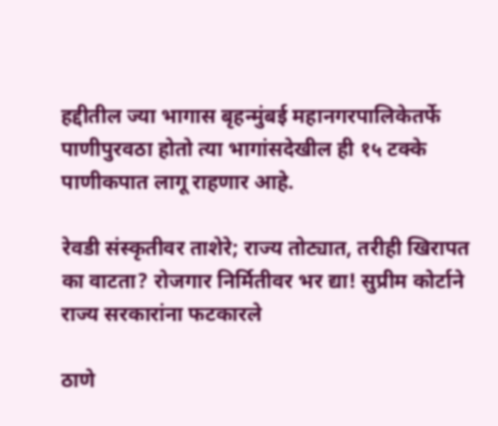हद्दीतील ज्या भागास बृहन्मुंबई महानगरपालिकेतर्फे पाणीपुरवठा होतो त्या भागांसदेखील ही १५ टक्के पाणीकपात लागू राहणार आहे.

रेवडी संस्कृतीवर ताशेरे; राज्य तोट्यात, तरीही खिरापत का वाटता? रोजगार निर्मितीवर भर द्या! सुप्रीम कोर्टाने राज्य सरकारांना फटकारले

ठाणे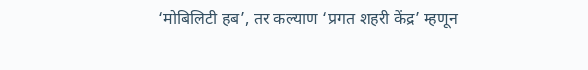‘मोबिलिटी हब’, तर कल्याण ‘प्रगत शहरी केंद्र’ म्हणून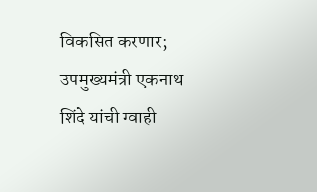विकसित करणार; उपमुख्यमंत्री एकनाथ शिंदे यांची ग्वाही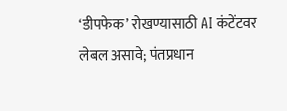‘डीपफेक’ रोखण्यासाठी AI कंटेंटवर लेबल असावे; पंतप्रधान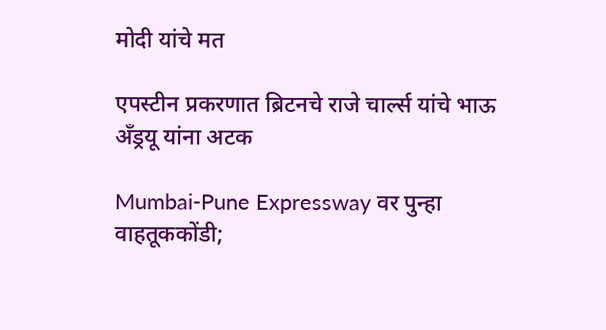मोदी यांचे मत

एपस्टीन प्रकरणात ब्रिटनचे राजे चार्ल्स यांचे भाऊ अँड्रयू यांना अटक

Mumbai-Pune Expressway वर पुन्हा वाहतूककोंडी;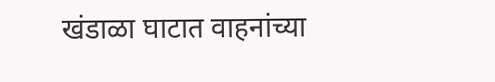खंडाळा घाटात वाहनांच्या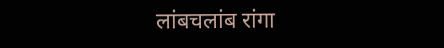लांबचलांब रांगा